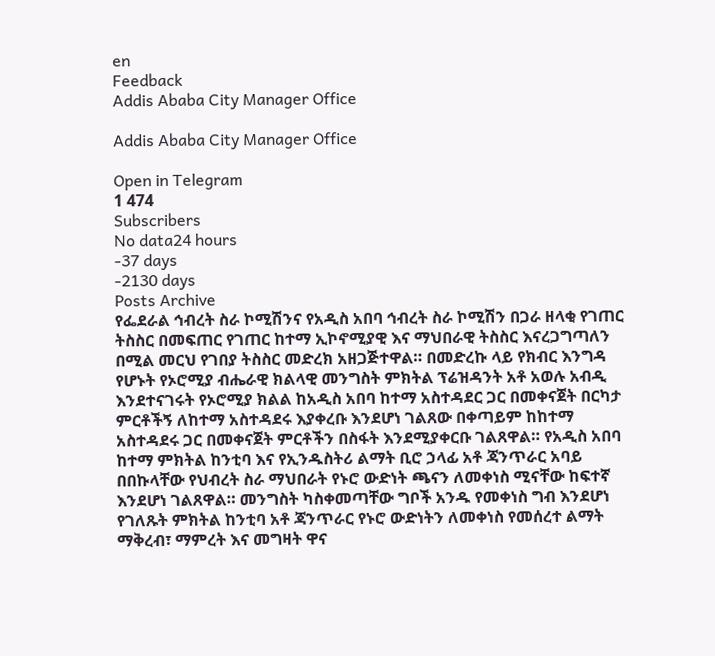en
Feedback
Addis Ababa City Manager Office

Addis Ababa City Manager Office

Open in Telegram
1 474
Subscribers
No data24 hours
-37 days
-2130 days
Posts Archive
የፌደራል ኅብረት ስራ ኮሚሽንና የአዲስ አበባ ኅብረት ስራ ኮሚሽን በጋራ ዘላቂ የገጠር ትስስር በመፍጠር የገጠር ከተማ ኢኮኖሚያዊ እና ማህበራዊ ትስስር እናረጋግጣለን በሚል መርህ የገበያ ትስስር መድረክ አዘጋጅተዋል። በመድረኩ ላይ የክብር እንግዳ የሆኑት የኦሮሚያ ብሔራዊ ክልላዊ መንግስት ምክትል ፕሬዝዳንት አቶ አወሉ አብዲ እንደተናገሩት የኦሮሚያ ክልል ከአዲስ አበባ ከተማ አስተዳደር ጋር በመቀናጀት በርካታ ምርቶችኝ ለከተማ አስተዳደሩ እያቀረቡ እንደሆነ ገልጸው በቀጣይም ከከተማ አስተዳደሩ ጋር በመቀናጀት ምርቶችን በስፋት እንደሚያቀርቡ ገልጸዋል። የአዲስ አበባ ከተማ ምክትል ከንቲባ እና የኢንዱስትሪ ልማት ቢሮ ኃላፊ አቶ ጃንጥራር አባይ በበኩላቸው የህብረት ስራ ማህበራት የኑሮ ውድነት ጫናን ለመቀነስ ሚናቸው ከፍተኛ እንደሆነ ገልጸዋል። መንግስት ካስቀመጣቸው ግቦች አንዱ የመቀነስ ግብ እንደሆነ የገለጹት ምክትል ከንቲባ አቶ ጃንጥራር የኑሮ ውድነትን ለመቀነስ የመሰረተ ልማት ማቅረብ፣ ማምረት እና መግዛት ዋና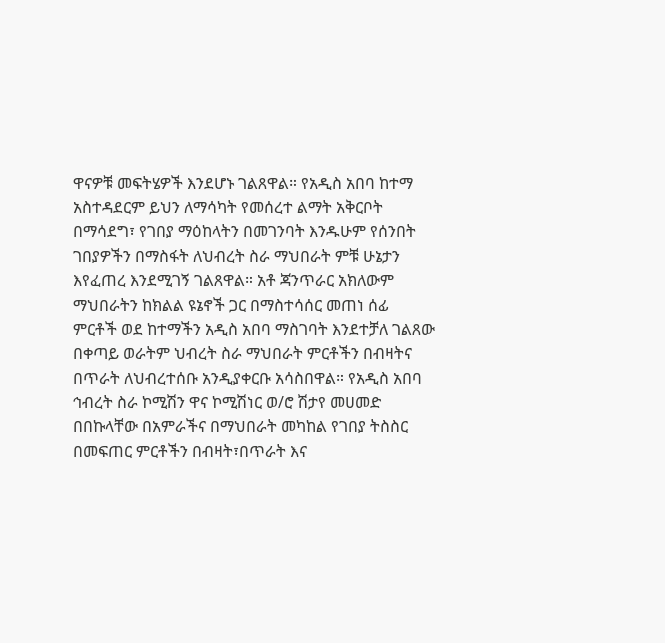ዋናዎቹ መፍትሄዎች እንደሆኑ ገልጸዋል። የአዲስ አበባ ከተማ አስተዳደርም ይህን ለማሳካት የመሰረተ ልማት አቅርቦት በማሳደግ፣ የገበያ ማዕከላትን በመገንባት እንዱሁም የሰንበት ገበያዎችን በማስፋት ለህብረት ስራ ማህበራት ምቹ ሁኔታን እየፈጠረ እንደሚገኝ ገልጸዋል። አቶ ጃንጥራር አክለውም ማህበራትን ከክልል ዩኔኖች ጋር በማስተሳሰር መጠነ ሰፊ ምርቶች ወደ ከተማችን አዲስ አበባ ማስገባት እንደተቻለ ገልጸው በቀጣይ ወራትም ህብረት ስራ ማህበራት ምርቶችን በብዛትና በጥራት ለህብረተሰቡ አንዲያቀርቡ አሳስበዋል። የአዲስ አበባ ኅብረት ስራ ኮሚሽን ዋና ኮሚሽነር ወ/ሮ ሽታየ መሀመድ በበኩላቸው በአምራችና በማህበራት መካከል የገበያ ትስስር በመፍጠር ምርቶችን በብዛት፣በጥራት እና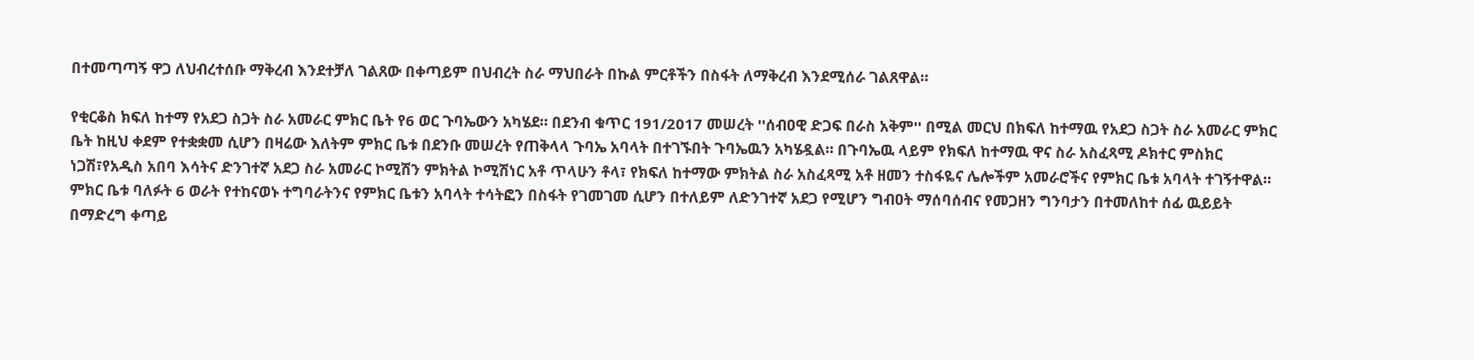በተመጣጣኝ ዋጋ ለህብረተሰቡ ማቅረብ እንደተቻለ ገልጸው በቀጣይም በህብረት ስራ ማህበራት በኩል ምርቶችን በስፋት ለማቅረብ እንደሚሰራ ገልጸዋል።

የቂርቆስ ክፍለ ከተማ የአደጋ ስጋት ስራ አመራር ምክር ቤት የ6 ወር ጉባኤውን አካሄደ። በደንብ ቁጥር 191/2017 መሠረት ''ሰብዐዊ ድጋፍ በራስ አቅም'' በሚል መርህ በክፍለ ከተማዉ የአደጋ ስጋት ስራ አመራር ምክር ቤት ከዚህ ቀደም የተቋቋመ ሲሆን በዛሬው እለትም ምክር ቤቱ በደንቡ መሠረት የጠቅላላ ጉባኤ አባላት በተገኙበት ጉባኤዉን አካሄዷል። በጉባኤዉ ላይም የክፍለ ከተማዉ ዋና ስራ አስፈጻሚ ዶክተር ምስክር ነጋሽ፣የአዲስ አበባ እሳትና ድንገተኛ አደጋ ስራ አመራር ኮሚሽን ምክትል ኮሚሽነር አቶ ጥላሁን ቶላ፣ የክፍለ ከተማው ምክትል ስራ አስፈጻሚ አቶ ዘመን ተስፋዬና ሌሎችም አመራሮችና የምክር ቤቱ አባላት ተገኝተዋል። ምክር ቤቱ ባለፉት 6 ወራት የተከናወኑ ተግባራትንና የምክር ቤቱን አባላት ተሳትፎን በስፋት የገመገመ ሲሆን በተለይም ለድንገተኛ አደጋ የሚሆን ግብዐት ማሰባሰብና የመጋዘን ግንባታን በተመለከተ ሰፊ ዉይይት በማድረግ ቀጣይ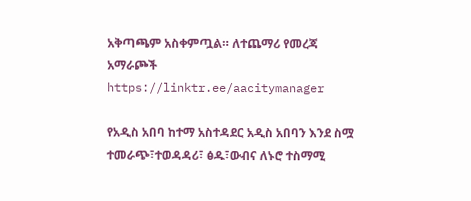አቅጣጫም አስቀምጧል። ለተጨማሪ የመረጃ አማራጮች https://linktr.ee/aacitymanager

የአዲስ አበባ ከተማ አስተዳደር አዲስ አበባን እንደ ስሟ ተመራጭ፣ተወዳዳሪ፣ ፅዱ፣ውብና ለኑሮ ተስማሚ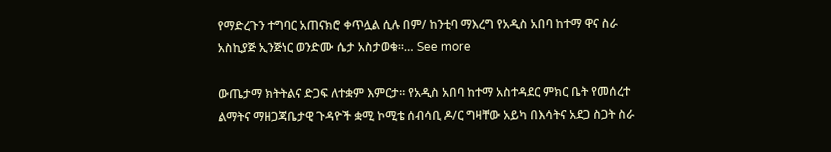የማድረጉን ተግባር አጠናክሮ ቀጥሏል ሲሉ በም/ ከንቲባ ማእረግ የአዲስ አበባ ከተማ ዋና ስራ አስኪያጅ ኢንጅነር ወንድሙ ሴታ አስታወቁ።… See more

ውጤታማ ክትትልና ድጋፍ ለተቋም እምርታ። የአዲስ አበባ ከተማ አስተዳደር ምክር ቤት የመሰረተ ልማትና ማዘጋጃቤታዊ ጉዳዮች ቋሚ ኮሚቴ ሰብሳቢ ዶ/ር ግዛቸው አይካ በእሳትና አደጋ ስጋት ስራ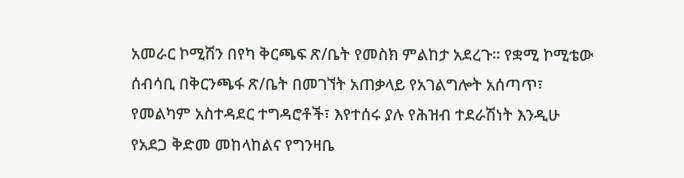አመራር ኮሚሽን በየካ ቅርጫፍ ጽ/ቤት የመስክ ምልከታ አደረጉ። የቋሚ ኮሚቴው ሰብሳቢ በቅርንጫፋ ጽ/ቤት በመገኘት አጠቃላይ የአገልግሎት አሰጣጥ፣ የመልካም አስተዳደር ተግዳሮቶች፣ እየተሰሩ ያሉ የሕዝብ ተደራሽነት እንዲሁ የአደጋ ቅድመ መከላከልና የግንዛቤ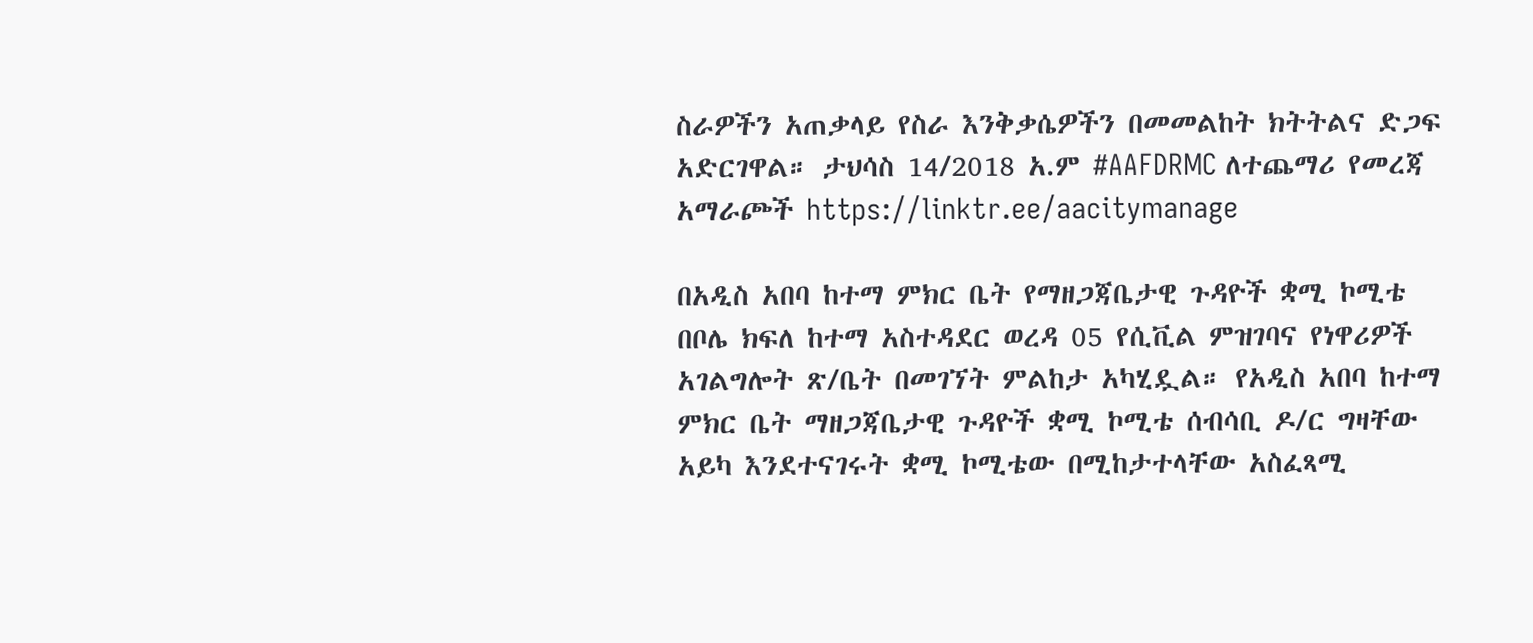ስራዎችን አጠቃላይ የስራ እንቅቃሴዎችን በመመልከት ክትትልና ድጋፍ አድርገዋል። ታህሳስ 14/2018 አ.ም #AAFDRMC ለተጨማሪ የመረጃ አማራጮች https://linktr.ee/aacitymanage

በአዲስ አበባ ከተማ ምክር ቤት የማዘጋጃቤታዊ ጉዳዮች ቋሚ ኮሚቴ በቦሌ ክፍለ ከተማ አስተዳደር ወረዳ 05 የሲቪል ምዝገባና የነዋሪዎች አገልግሎት ጽ/ቤት በመገኘት ምልከታ አካሂዷል። የአዲስ አበባ ከተማ ምክር ቤት ማዘጋጃቤታዊ ጉዳዮች ቋሚ ኮሚቴ ሰብሳቢ ዶ/ር ግዛቸው አይካ እንደተናገሩት ቋሚ ኮሚቴው በሚከታተላቸው አስፈጻሚ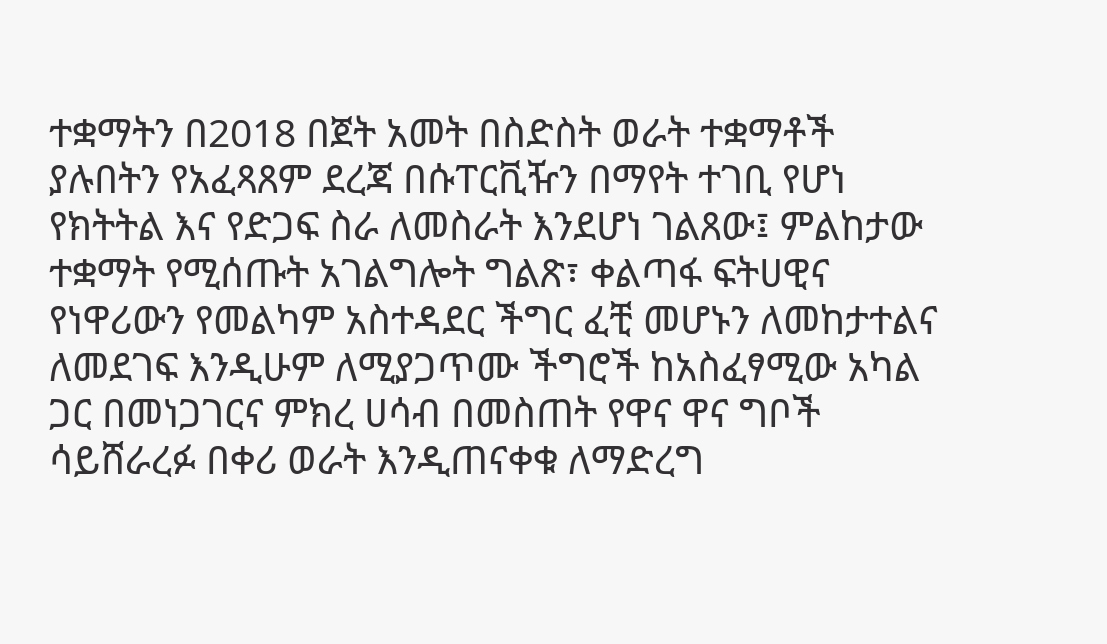ተቋማትን በ2018 በጀት አመት በስድስት ወራት ተቋማቶች ያሉበትን የአፈጻጸም ደረጃ በሱፐርቪዥን በማየት ተገቢ የሆነ የክትትል እና የድጋፍ ስራ ለመስራት እንደሆነ ገልጸው፤ ምልከታው ተቋማት የሚሰጡት አገልግሎት ግልጽ፣ ቀልጣፋ ፍትሀዊና የነዋሪውን የመልካም አስተዳደር ችግር ፈቺ መሆኑን ለመከታተልና ለመደገፍ እንዲሁም ለሚያጋጥሙ ችግሮች ከአስፈፃሚው አካል ጋር በመነጋገርና ምክረ ሀሳብ በመስጠት የዋና ዋና ግቦች ሳይሸራረፉ በቀሪ ወራት እንዲጠናቀቁ ለማድረግ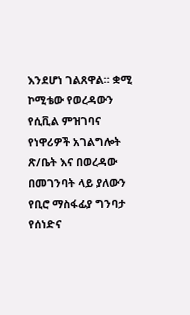እንደሆነ ገልጸዋል። ቋሚ ኮሚቴው የወረዳውን የሲቪል ምዝገባና የነዋሪዎች አገልግሎት ጽ/ቤት እና በወረዳው በመገንባት ላይ ያለውን የቢሮ ማስፋፊያ ግንባታ የሰነድና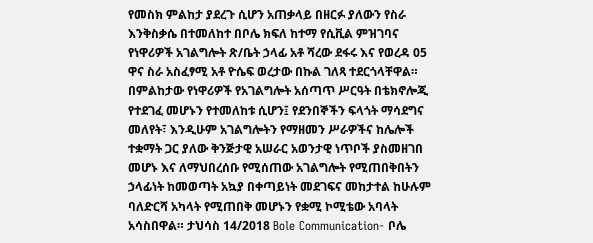የመስክ ምልከታ ያደረጉ ሲሆን አጠቃላይ በዘርፉ ያለውን የስራ እንቅስቃሴ በተመለከተ በቦሌ ክፍለ ከተማ የሲቪል ምዝገባና የነዋሪዎች አገልግሎት ጽ/ቤት ኃላፊ አቶ ሻረው ደፋሩ እና የወረዳ 05 ዋና ስራ አስፈፃሚ አቶ ዮሴፍ ወረታው በኩል ገለጻ ተደርጎላቸዋል። በምልከታው የነዋሪዎች የአገልግሎት አሰጣጥ ሥርዓት በቴክኖሎጂ የተደገፈ መሆኑን የተመለከቱ ሲሆን፤ የደንበኞችን ፍላጎት ማሳደግና መለየት፣ እንዲሁም አገልግሎትን የማዘመን ሥራዎችና ከሌሎች ተቋማት ጋር ያለው ቅንጅታዊ አሠራር አወንታዊ ነጥቦች ያስመዘገበ መሆኑ እና ለማህበረሰቡ የሚሰጠው አገልግሎት የሚጠበቅበትን ኃላፊነት ከመወጣት አኳያ በቀጣይነት መደገፍና መከታተል ከሁሉም ባለድርሻ አካላት የሚጠበቅ መሆኑን የቋሚ ኮሚቴው አባላት አሳስበዋል። ታህሳስ 14/2018 Bole Communication- ቦሌ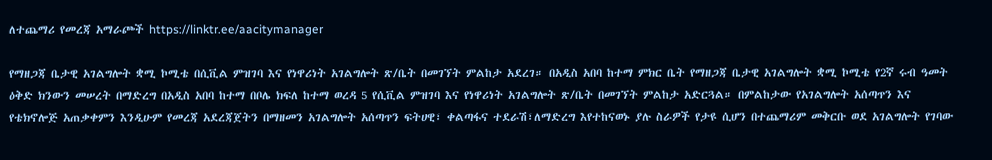ለተጨማሪ የመረጃ አማራጮች https://linktr.ee/aacitymanager

የማዘጋጃ ቤታዊ አገልግሎት ቋሚ ኮሚቴ በሲቪል ምዝገባ እና የነዋሪነት አገልግሎት ጽ/ቤት በመገኘት ምልከታ አደረገ። በአዲስ አበባ ከተማ ምክር ቤት የማዘጋጃ ቤታዊ አገልግሎት ቋሚ ኮሚቴ የ2ኛ ሩብ ዓመት ዕቅድ ክንውን መሠረት በማድረግ በአዲስ አበባ ከተማ በቦሌ ክፍለ ከተማ ወረዳ 5 የሲቪል ምዝገባ እና የነዋሪነት አገልግሎት ጽ/ቤት በመገኘት ምልከታ አድርጓል። በምልከታው የአገልግሎት አሰጣጥን እና የቴክኖሎጅ አጠቃቀምን እንዲሁም የመረጃ አደረጃጀትን በማዘመን አገልግሎት አሰጣጥን ፍትሀዊ፣ ቀልጣፋና ተደራሽ፣ለማድረግ እየተከናወኑ ያሉ ስራዎች የታዩ ሲሆን በተጨማሪም መቅርቡ ወደ አገልግሎት የገባው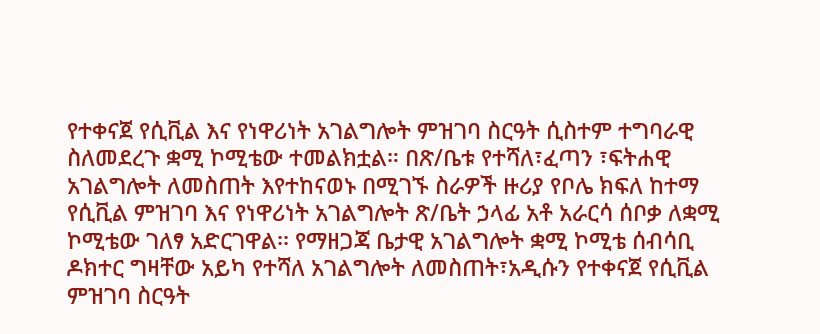የተቀናጀ የሲቪል እና የነዋሪነት አገልግሎት ምዝገባ ስርዓት ሲስተም ተግባራዊ ስለመደረጉ ቋሚ ኮሚቴው ተመልክቷል። በጽ/ቤቱ የተሻለ፣ፈጣን ፣ፍትሐዊ አገልግሎት ለመስጠት እየተከናወኑ በሚገኙ ስራዎች ዙሪያ የቦሌ ክፍለ ከተማ የሲቪል ምዝገባ እና የነዋሪነት አገልግሎት ጽ/ቤት ኃላፊ አቶ አራርሳ ሰቦቃ ለቋሚ ኮሚቴው ገለፃ አድርገዋል፡፡ የማዘጋጃ ቤታዊ አገልግሎት ቋሚ ኮሚቴ ሰብሳቢ ዶክተር ግዛቸው አይካ የተሻለ አገልግሎት ለመስጠት፣አዲሱን የተቀናጀ የሲቪል ምዝገባ ስርዓት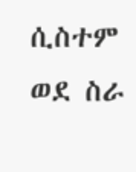ሲስተም ወደ ስራ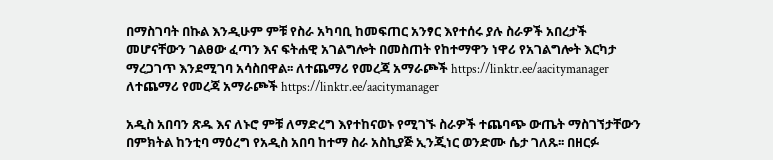በማስገባት በኩል እንዲሁም ምቹ የስራ አካባቢ ከመፍጠር አንፃር እየተሰሩ ያሉ ስራዎች አበረታች መሆናቸውን ገልፀው ፈጣን እና ፍትሐዊ አገልግሎት በመስጠት የከተማዋን ነዋሪ የአገልግሎት እርካታ ማረጋገጥ እንደሚገባ አሳስበዋል፡፡ ለተጨማሪ የመረጃ አማራጮች https://linktr.ee/aacitymanager ለተጨማሪ የመረጃ አማራጮች https://linktr.ee/aacitymanager

አዲስ አበባን ጽዱ እና ለኑሮ ምቹ ለማድረግ እየተከናወኑ የሚገኙ ስራዎች ተጨባጭ ውጤት ማስገኘታቸውን በምክትል ከንቲባ ማዕረግ የአዲስ አበባ ከተማ ስራ አስኪያጅ ኢንጂነር ወንድሙ ሴታ ገለጹ፡፡ በዘርፉ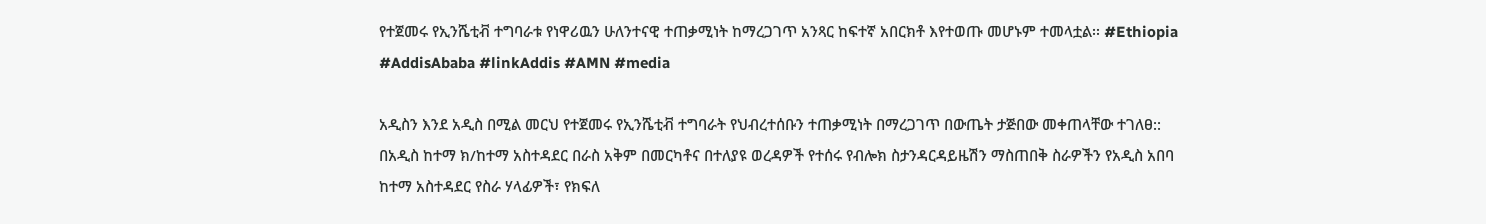የተጀመሩ የኢንሼቲቭ ተግባራቱ የነዋሪዉን ሁለንተናዊ ተጠቃሚነት ከማረጋገጥ አንጻር ከፍተኛ አበርክቶ እየተወጡ መሆኑም ተመላቷል፡፡ #Ethiopia #AddisAbaba #linkAddis #AMN #media

አዲስን እንደ አዲስ በሚል መርህ የተጀመሩ የኢንሼቲቭ ተግባራት የህብረተሰቡን ተጠቃሚነት በማረጋገጥ በውጤት ታጅበው መቀጠላቸው ተገለፀ:: በአዲስ ከተማ ክ/ከተማ አስተዳደር በራስ አቅም በመርካቶና በተለያዩ ወረዳዎች የተሰሩ የብሎክ ስታንዳርዳይዜሽን ማስጠበቅ ስራዎችን የአዲስ አበባ ከተማ አስተዳደር የስራ ሃላፊዎች፣ የክፍለ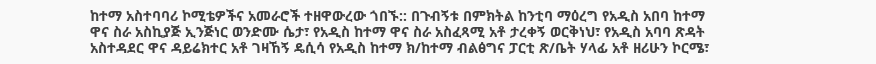ከተማ አስተባባሪ ኮሚቴዎችና አመራሮች ተዘዋውረው ጎበኙ:: በጉብኝቱ በምክትል ከንቲባ ማዕረግ የአዲስ አበባ ከተማ ዋና ስራ አስኪያጅ ኢንጅነር ወንድሙ ሴታ፣ የአዲስ ከተማ ዋና ስራ አስፈጻሚ አቶ ታረቀኝ ወርቅነህ፣ የአዲስ አባባ ጽዳት አስተዳደር ዋና ዳይሬክተር አቶ ገዛኸኝ ዴሲሳ የአዲስ ከተማ ክ/ከተማ ብልፅግና ፓርቲ ጽ/ቤት ሃላፊ አቶ ዘሪሁን ኮርሜ፣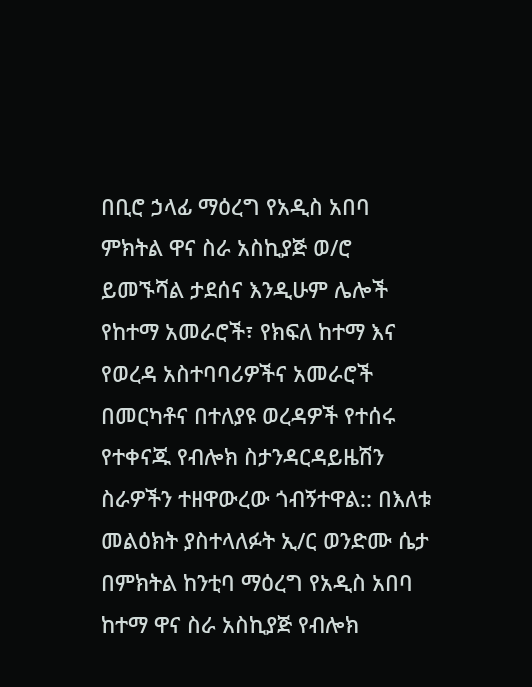በቢሮ ኃላፊ ማዕረግ የአዲስ አበባ ምክትል ዋና ስራ አስኪያጅ ወ/ሮ ይመኙሻል ታደሰና እንዲሁም ሌሎች የከተማ አመራሮች፣ የክፍለ ከተማ እና የወረዳ አስተባባሪዎችና አመራሮች በመርካቶና በተለያዩ ወረዳዎች የተሰሩ የተቀናጁ የብሎክ ስታንዳርዳይዜሽን ስራዎችን ተዘዋውረው ጎብኝተዋል:: በእለቱ መልዕክት ያስተላለፉት ኢ/ር ወንድሙ ሴታ በምክትል ከንቲባ ማዕረግ የአዲስ አበባ ከተማ ዋና ስራ አስኪያጅ የብሎክ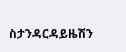ስታንዳርዳይዜሽን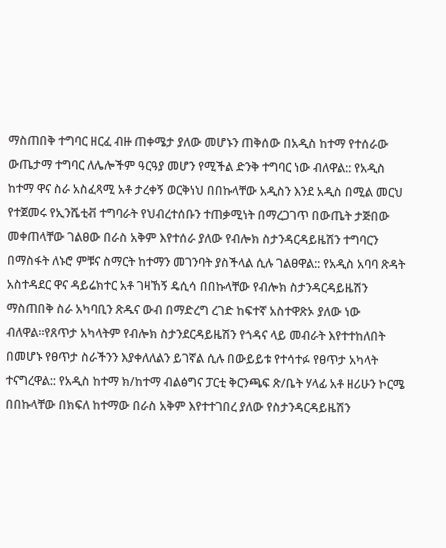ማስጠበቅ ተግባር ዘርፈ ብዙ ጠቀሜታ ያለው መሆኑን ጠቅሰው በአዲስ ከተማ የተሰራው ውጤታማ ተግባር ለሌሎችም ዓርዓያ መሆን የሚችል ድንቅ ተግባር ነው ብለዋል:: የአዲስ ከተማ ዋና ስራ አስፈጻሚ አቶ ታረቀኝ ወርቅነህ በበኩላቸው አዲስን እንደ አዲስ በሚል መርህ የተጀመሩ የኢንሼቲቭ ተግባራት የህብረተሰቡን ተጠቃሚነት በማረጋገጥ በውጤት ታጅበው መቀጠላቸው ገልፀው በራስ አቅም እየተሰራ ያለው የብሎክ ስታንዳርዳይዜሽን ተግባርን በማስፋት ለኑሮ ምቹና ስማርት ከተማን መገንባት ያስችላል ሲሉ ገልፀዋል:: የአዲስ አባባ ጽዳት አስተዳደር ዋና ዳይሬክተር አቶ ገዛኸኝ ዴሲሳ በበኩላቸው የብሎክ ስታንዳርዳይዜሽን ማስጠበቅ ስራ አካባቢን ጽዱና ውብ በማድረግ ረገድ ከፍተኛ አስተዋጽኦ ያለው ነው ብለዋል።የጸጥታ አካላትም የብሎክ ስታንደርዳይዜሽን የጎዳና ላይ መብራት እየተተከለበት በመሆኑ የፀጥታ ስራችንን እያቀለለልን ይገኛል ሲሉ በውይይቱ የተሳተፉ የፀጥታ አካላት ተናግረዋል:: የአዲስ ከተማ ክ/ከተማ ብልፅግና ፓርቲ ቅርንጫፍ ጽ/ቤት ሃላፊ አቶ ዘሪሁን ኮርሜ በበኩላቸው በክፍለ ከተማው በራስ አቅም እየተተገበረ ያለው የስታንዳርዳይዜሽን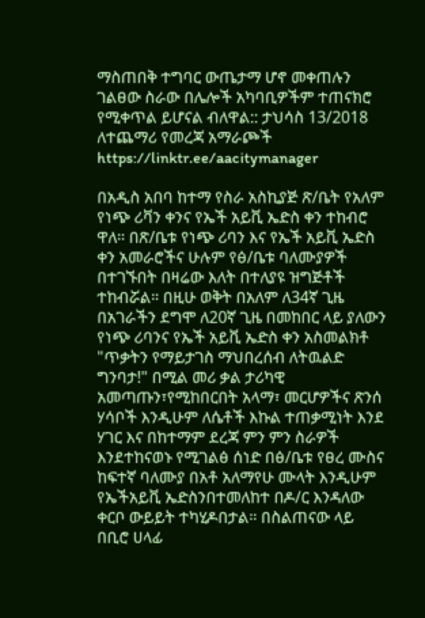ማስጠበቅ ተግባር ውጤታማ ሆኖ መቀጠሉን ገልፀው ስራው በሌሎች አካባቢዎችም ተጠናክሮ የሚቀጥል ይሆናል ብለዋል:: ታህሳስ 13/2018 ለተጨማሪ የመረጃ አማራጮች https://linktr.ee/aacitymanager

በአዲስ አበባ ከተማ የስራ አስኪያጅ ጽ/ቤት የአለም የነጭ ሪቫን ቀንና የኤች አይቪ ኤድስ ቀን ተከብሮ ዋለ። በጽ/ቤቱ የነጭ ሪባን እና የኤች አይቪ ኤድስ ቀን አመራሮችና ሁሉም የፅ/ቤቱ ባለሙያዎች በተገኙበት በዛሬው እለት በተለያዩ ዝግጅቶች ተከብሯል። በዚሁ ወቅት በአለም ለ34ኛ ጊዜ በአገራችን ደግሞ ለ20ኛ ጊዜ በመከበር ላይ ያለውን የነጭ ሪባንና የኤች አይቪ ኤድስ ቀን አስመልክቶ "ጥቃትን የማይታገስ ማህበረሰብ ለትዉልድ ግንባታ!" በሚል መሪ ቃል ታሪካዊ አመጣጡን፣የሚከበርበት አላማ፣ መርሆዎችና ጽንሰ ሃሳቦች እንዲሁም ለሴቶች እኩል ተጠቃሚነት እንደ ሃገር እና በከተማም ደረጃ ምን ምን ስራዎች እንደተከናወኑ የሚገልፅ ሰነድ በፅ/ቤቱ የፀረ ሙስና ከፍተኛ ባለሙያ በአቶ አለማየሁ ሙላት እንዲሁም የኤችአይቪ ኤድስንበተመለከተ በዶ/ር እንዳለው ቀርቦ ውይይት ተካሂዶበታል። በስልጠናው ላይ በቢሮ ሀላፊ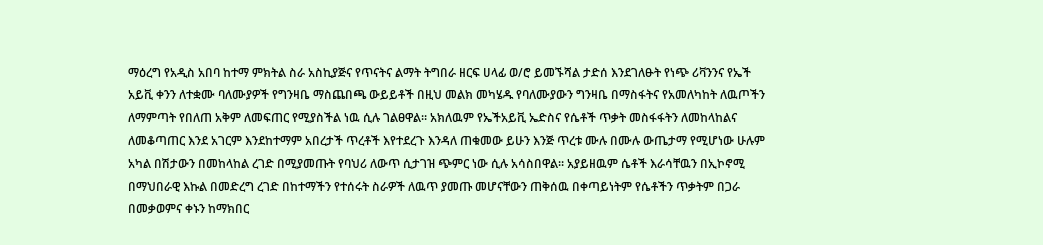ማዕረግ የአዲስ አበባ ከተማ ምክትል ስራ አስኪያጅና የጥናትና ልማት ትግበራ ዘርፍ ሀላፊ ወ/ሮ ይመኙሻል ታድሰ እንደገለፁት የነጭ ሪቫንንና የኤች አይቪ ቀንን ለተቋሙ ባለሙያዎች የግንዛቤ ማስጨበጫ ውይይቶች በዚህ መልክ መካሄዱ የባለሙያውን ግንዛቤ በማስፋትና የአመለካከት ለዉጦችን ለማምጣት የበለጠ አቅም ለመፍጠር የሚያስችል ነዉ ሲሉ ገልፀዋል። አክለዉም የኤችአይቪ ኤድስና የሴቶች ጥቃት መስፋፋትን ለመከላከልና ለመቆጣጠር እንደ አገርም እንደከተማም አበረታች ጥረቶች እየተደረጉ እንዳለ ጠቁመው ይሁን እንጅ ጥረቱ ሙሉ በሙሉ ውጤታማ የሚሆነው ሁሉም አካል በሽታውን በመከላከል ረገድ በሚያመጡት የባህሪ ለውጥ ሲታገዝ ጭምር ነው ሲሉ አሳስበዋል። አያይዘዉም ሴቶች እራሳቸዉን በኢኮኖሚ በማህበራዊ እኩል በመድረግ ረገድ በከተማችን የተሰሩት ስራዎች ለዉጥ ያመጡ መሆናቸውን ጠቅሰዉ በቀጣይነትም የሴቶችን ጥቃትም በጋራ በመቃወምና ቀኑን ከማክበር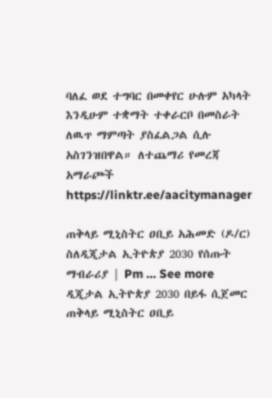ባለፈ ወደ ተግባር በመቀየር ሁሉም አካላት እንዲሁም ተቋማት ተቀራርቦ በመስራት ለዉጥ ማምጣት ያስፈልጋል ሲሉ አስገንዝበዋል። ለተጨማሪ የመረጃ አማራጮች https://linktr.ee/aacitymanager

ጠቅላይ ሚኒስትር ዐቢይ አሕመድ (ዶ/ር) ስለዲጂታል ኢትዮጵያ 2030 የሰጡት ማብራሪያ | Pm … See more ዲጂታል ኢትዮጵያ 2030 በይፋ ሲጀመር ጠቅላይ ሚኒስትር ዐቢይ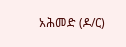አሕመድ (ዶ/ር)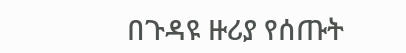በጉዳዩ ዙሪያ የሰጡት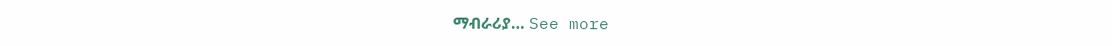ማብራሪያ… See more